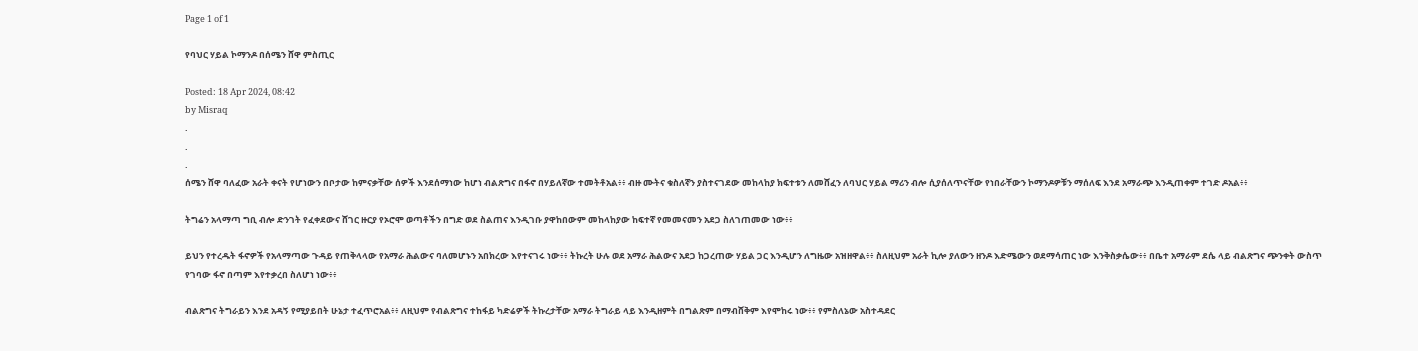Page 1 of 1

የባህር ሃይል ኮማንዶ በሰሜን ሸዋ ምስጢር

Posted: 18 Apr 2024, 08:42
by Misraq
.
.
.
ሰሜን ሸዋ ባለፈው አራት ቀናት የሆነውን በቦታው ከምናቃቸው ሰዎች እንደሰማነው ከሆነ ብልጽግና በፋኖ በሃይለኛው ተመትቶአል፥፥ ብዙ ሙትና ቁስለኛን ያስተናገደው መከላከያ ክፍተቱን ለመሸፈን ለባህር ሃይል ማሪን ብሎ ሲያሰለጥናቸው የነበራቸውን ኮማንዶዎቹን ማሰለፍ እንደ አማራጭ እንዲጠቀም ተገድ ዶአል፥፥

ትግሬን አላማጣ ግቢ ብሎ ድንገት የፈቀደውና ሸገር ዙርያ የኦሮሞ ወጣቶችን በግድ ወደ ስልጠና እንዲገቡ ያዋከበውም መከላከያው ከፍተኛ የመመናመን አደጋ ስለገጠመው ነው፥፥

ይህን የተረዱት ፋኖዎች የአላማጣው ጉዳይ የጠቅላላው የአማራ ሕልውና ባለመሆኑን አበክረው እየተናገሩ ነው፥፥ ትኩረት ሁሉ ወደ አማራ ሕልውና አደጋ ከጋረጠው ሃይል ጋር እንዲሆን ለግዜው አዝዘዋል፥፥ ስለዚህም አራት ኪሎ ያለውን ዘንዶ እድሜውን ወደማሳጠር ነው እንቅስቃሴው፥፥ በቤተ አማራም ደሴ ላይ ብልጽግና ጭንቀት ውስጥ የገባው ፋኖ በጣም እየተቃረበ ስለሆነ ነው፥፥

ብልጽግና ትግራይን እንደ አዳኝ የሚያይበት ሁኔታ ተፈጥሮአል፥፥ ለዚህም የብልጽግና ተከፋይ ካድሬዎች ትኩረታቸው አማራ ትግራይ ላይ እንዲዘምት በግልጽም በማብሸቅም እየሞከሩ ነው፥፥ የምስለኔው አስተዳደር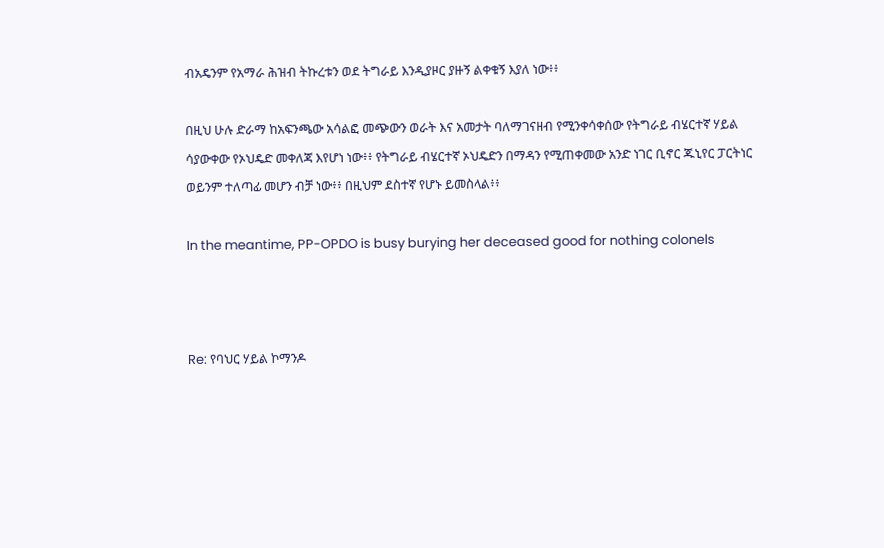ብአዴንም የአማራ ሕዝብ ትኩረቱን ወደ ትግራይ እንዲያዞር ያዙኝ ልቀቁኝ እያለ ነው፥፥

በዚህ ሁሉ ድራማ ከአፍንጫው አሳልፎ መጭውን ወራት እና አመታት ባለማገናዘብ የሚንቀሳቀሰው የትግራይ ብሄርተኛ ሃይል ሳያውቀው የኦህዴድ መቀለጃ እየሆነ ነው፥፥ የትግራይ ብሄርተኛ ኦህዴድን በማዳን የሚጠቀመው አንድ ነገር ቢኖር ጁኒየር ፓርትነር ወይንም ተለጣፊ መሆን ብቻ ነው፥፥ በዚህም ደስተኛ የሆኑ ይመስላል፥፥

In the meantime, PP-OPDO is busy burying her deceased good for nothing colonels



Re: የባህር ሃይል ኮማንዶ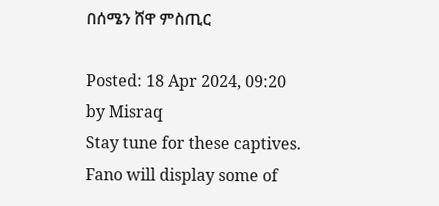በሰሜን ሸዋ ምስጢር

Posted: 18 Apr 2024, 09:20
by Misraq
Stay tune for these captives. Fano will display some of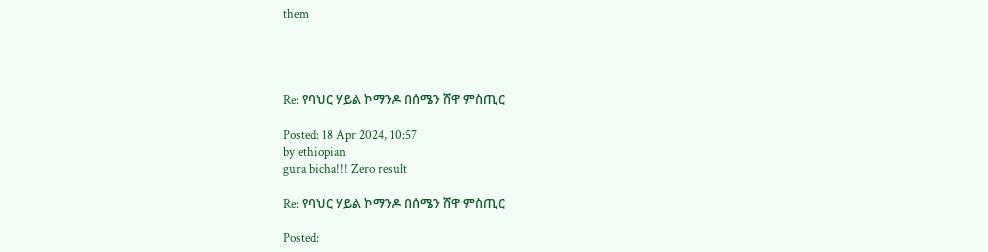them




Re: የባህር ሃይል ኮማንዶ በሰሜን ሸዋ ምስጢር

Posted: 18 Apr 2024, 10:57
by ethiopian
gura bicha!!! Zero result

Re: የባህር ሃይል ኮማንዶ በሰሜን ሸዋ ምስጢር

Posted: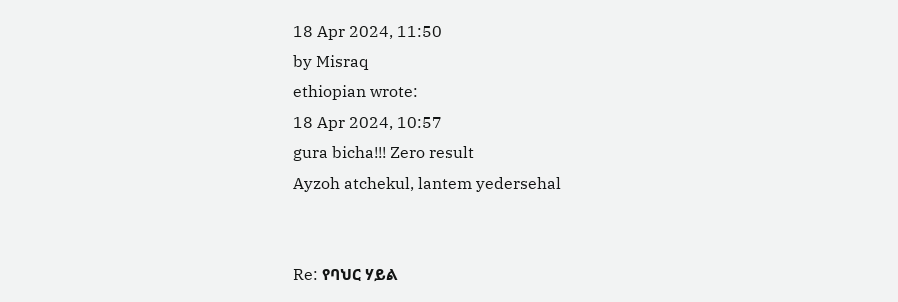18 Apr 2024, 11:50
by Misraq
ethiopian wrote:
18 Apr 2024, 10:57
gura bicha!!! Zero result
Ayzoh atchekul, lantem yedersehal


Re: የባህር ሃይል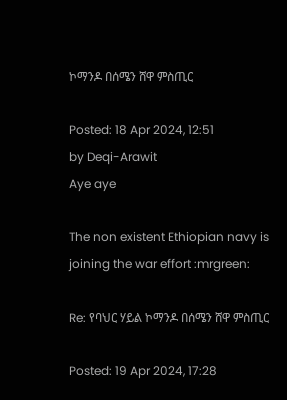ኮማንዶ በሰሜን ሸዋ ምስጢር

Posted: 18 Apr 2024, 12:51
by Deqi-Arawit
Aye aye

The non existent Ethiopian navy is joining the war effort :mrgreen:

Re: የባህር ሃይል ኮማንዶ በሰሜን ሸዋ ምስጢር

Posted: 19 Apr 2024, 17:28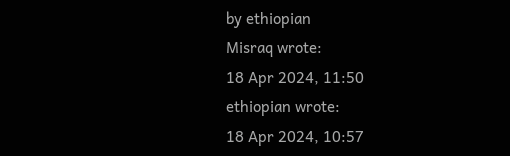by ethiopian
Misraq wrote:
18 Apr 2024, 11:50
ethiopian wrote:
18 Apr 2024, 10:57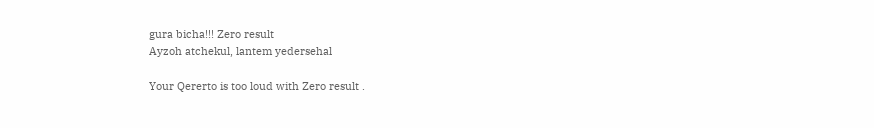gura bicha!!! Zero result
Ayzoh atchekul, lantem yedersehal

Your Qererto is too loud with Zero result .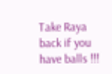Take Raya back if you have balls !!!